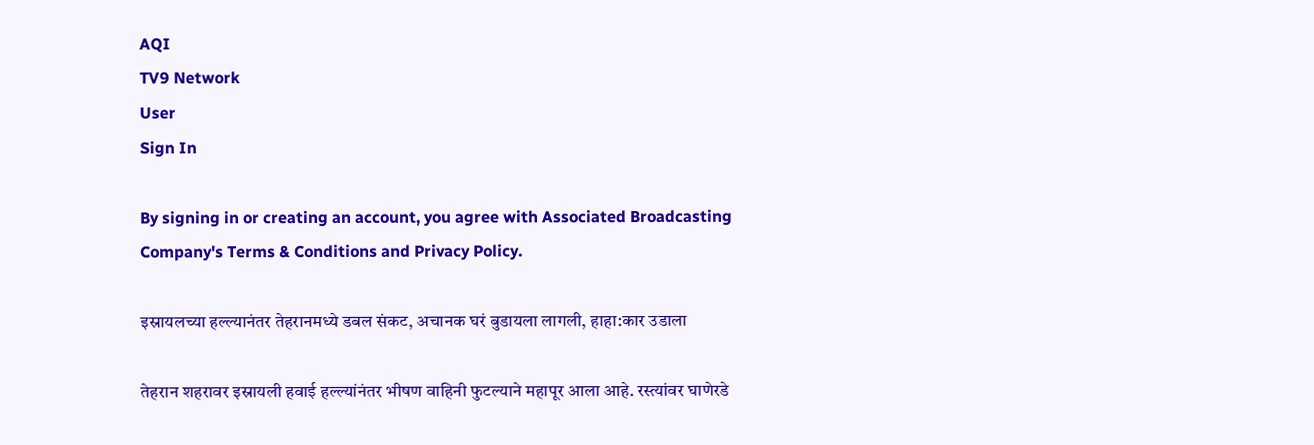AQI
TV9 Network
User
Sign In

By signing in or creating an account, you agree with Associated Broadcasting Company's Terms & Conditions and Privacy Policy.

इस्रायलच्या हल्ल्यानंतर तेहरानमध्ये डबल संकट, अचानक घरं बुडायला लागली, हाहा:कार उडाला

तेहरान शहरावर इस्रायली हवाई हल्ल्यांनंतर भीषण वाहिनी फुटल्याने महापूर आला आहे. रस्त्यांवर घाणेरडे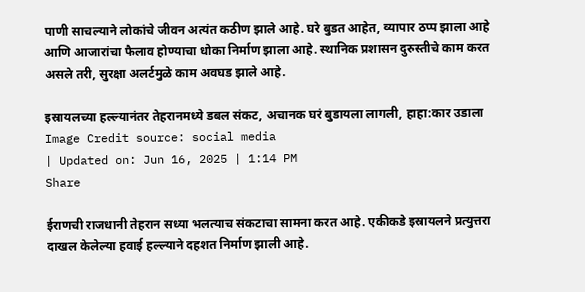पाणी साचल्याने लोकांचे जीवन अत्यंत कठीण झाले आहे. घरे बुडत आहेत, व्यापार ठप्प झाला आहे आणि आजारांचा फैलाव होण्याचा धोका निर्माण झाला आहे. स्थानिक प्रशासन दुरुस्तीचे काम करत असले तरी, सुरक्षा अलर्टमुळे काम अवघड झाले आहे.

इस्रायलच्या हल्ल्यानंतर तेहरानमध्ये डबल संकट, अचानक घरं बुडायला लागली, हाहा:कार उडाला
Image Credit source: social media
| Updated on: Jun 16, 2025 | 1:14 PM
Share

ईराणची राजधानी तेहरान सध्या भलत्याच संकटाचा सामना करत आहे. एकीकडे इस्रायलने प्रत्युत्तरा दाखल केलेल्या हवाई हल्ल्याने दहशत निर्माण झाली आहे.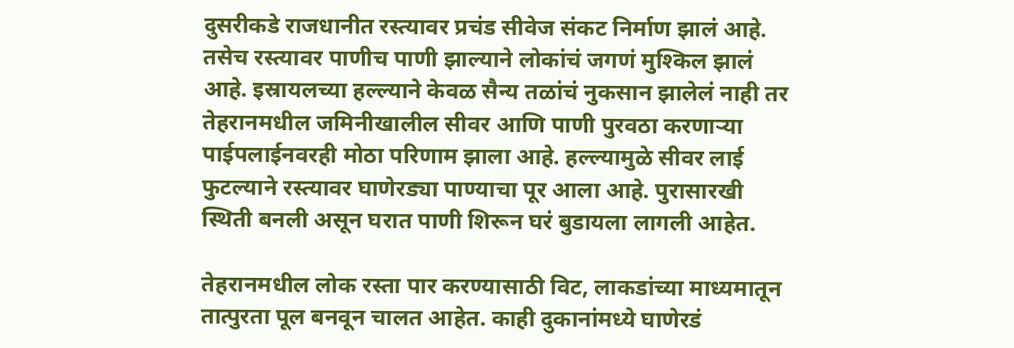दुसरीकडे राजधानीत रस्त्यावर प्रचंड सीवेज संकट निर्माण झालं आहे. तसेच रस्त्यावर पाणीच पाणी झाल्याने लोकांचं जगणं मुश्किल झालं आहे. इस्रायलच्या हल्ल्याने केवळ सैन्य तळांचं नुकसान झालेलं नाही तर तेहरानमधील जमिनीखालील सीवर आणि पाणी पुरवठा करणाऱ्या पाईपलाईनवरही मोठा परिणाम झाला आहे. हल्ल्यामुळे सीवर लाई फुटल्याने रस्त्यावर घाणेरड्या पाण्याचा पूर आला आहे. पुरासारखी स्थिती बनली असून घरात पाणी शिरून घरं बुडायला लागली आहेत.

तेहरानमधील लोक रस्ता पार करण्यासाठी विट, लाकडांच्या माध्यमातून तात्पुरता पूल बनवून चालत आहेत. काही दुकानांमध्ये घाणेरडं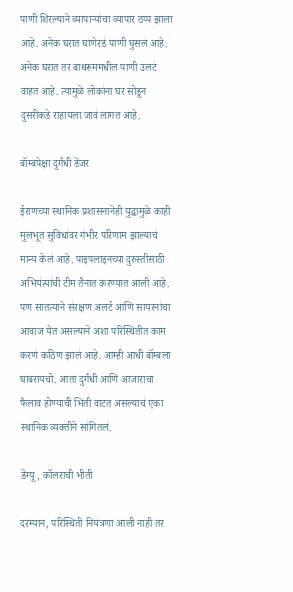पाणी शिरल्याने व्यापाऱ्यांचा व्यापार ठप्प झाला आहे. अनेक घरात घाणेरडं पाणी घुसलं आहे. अनेक घरात तर बाथरूममधील पाणी उलटं वाहत आहे. त्यामुळे लोकांना घर सोडून दुसरीकडे राहायला जावं लागत आहे.

बॉम्बपेक्षा दुर्गंधी डेंजर

ईराणच्या स्थानिक प्रशासनानेही युद्धामुळे काही मुलभूत सुविधांवर गंभीर परिणाम झाल्याचं मान्य केलं आहे. पाइपलाइनच्या दुरुस्तीसाठी अभियंत्यांची टीम तैनात करण्यात आली आहे. पण सातत्याने संरक्षण अलर्ट आणि सायरनांचा आवाज येत असल्याने अशा परिस्थितीत काम करणं कठिण झालं आहे. आम्ही आधी बॉम्बला घाबरायचो. आता दुर्गंधी आणि आजाराचा फैलाव होण्याची भिती वाटत असल्याचं एका स्थानिक व्यक्तीने सांगितलं.

डेंग्यू, कॉलराची भीती

दरम्यान, परिस्थिती नियंत्रणा आली नाही तर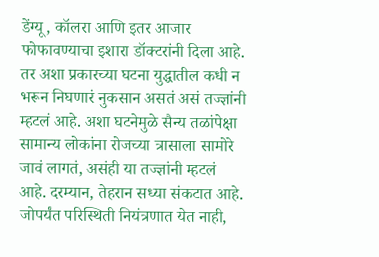डेंग्यू, कॉलरा आणि इतर आजार फोफावण्याचा इशारा डॉक्टरांनी दिला आहे. तर अशा प्रकारच्या घटना युद्धातील कधी न भरून निघणारं नुकसान असतं असं तज्ज्ञांनी म्हटलं आहे. अशा घटनेमुळे सैन्य तळांपेक्षा सामान्य लोकांना रोजच्या त्रासाला सामोरे जावं लागतं, असंही या तज्ज्ञांनी म्हटलं आहे. दरम्यान, तेहरान सध्या संकटात आहे. जोपर्यंत परिस्थिती नियंत्रणात येत नाही,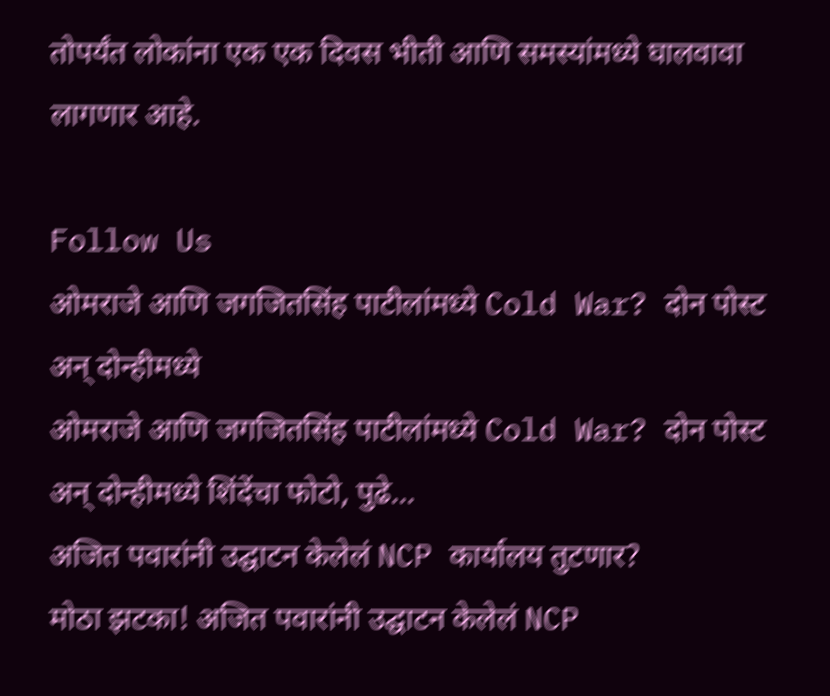तोपर्यंत लोकांना एक एक दिवस भीती आणि समस्यांमध्ये घालवावा लागणार आहे.

Follow Us
ओमराजे आणि जगजितसिंह पाटीलांमध्ये Cold War? दोन पोस्ट अन् दोन्हीमध्ये
ओमराजे आणि जगजितसिंह पाटीलांमध्ये Cold War? दोन पोस्ट अन् दोन्हीमध्ये शिंदेंचा फोटो, पुढे...
अजित पवारांनी उद्घाटन केलेलं NCP कार्यालय तुटणार?
मोठा झटका! अजित पवारांनी उद्घाटन केलेलं NCP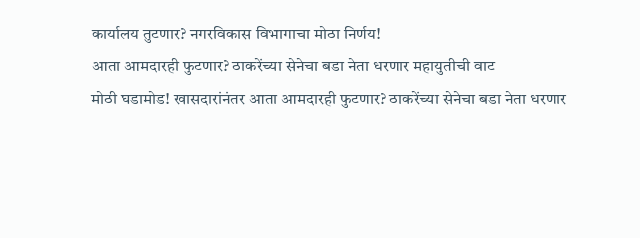कार्यालय तुटणार? नगरविकास विभागाचा मोठा निर्णय!
आता आमदारही फुटणार? ठाकरेंच्या सेनेचा बडा नेता धरणार महायुतीची वाट
मोठी घडामोड! खासदारांनंतर आता आमदारही फुटणार? ठाकरेंच्या सेनेचा बडा नेता धरणार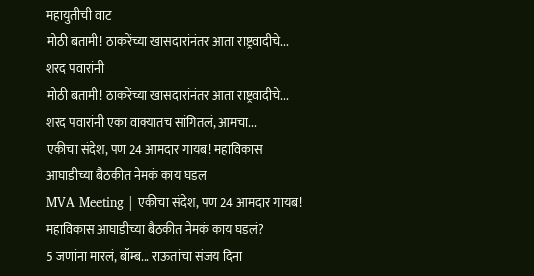महायुतीची वाट
मोठी बतामी! ठाकरेंच्या खासदारांनंतर आता राष्ट्रवादीचे... शरद पवारांनी
मोठी बतामी! ठाकरेंच्या खासदारांनंतर आता राष्ट्रवादीचे... शरद पवारांनी एका वाक्यातच सांगितलं, आमचा...
एकीचा संदेश, पण 24 आमदार गायब! महाविकास आघाडीच्या बैठकीत नेमकं काय घडल
MVA Meeting | एकीचा संदेश, पण 24 आमदार गायब! महाविकास आघाडीच्या बैठकीत नेमकं काय घडलं?
5 जणांना मारलं, बॉम्ब... राऊतांचा संजय दिना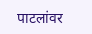पाटलांवर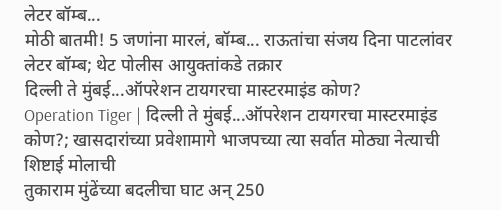लेटर बॉम्ब...
मोठी बातमी! 5 जणांना मारलं, बॉम्ब... राऊतांचा संजय दिना पाटलांवर लेटर बॉम्ब; थेट पोलीस आयुक्तांकडे तक्रार
दिल्ली ते मुंबई...ऑपरेशन टायगरचा मास्टरमाइंड कोण?
Operation Tiger | दिल्ली ते मुंबई...ऑपरेशन टायगरचा मास्टरमाइंड कोण?; खासदारांच्या प्रवेशामागे भाजपच्या त्या सर्वात मोठ्या नेत्याची शिष्टाई मोलाची
तुकाराम मुंढेंच्या बदलीचा घाट अन् 250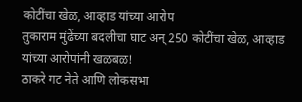कोटींचा खेळ, आव्हाड यांच्या आरोप
तुकाराम मुंढेंच्या बदलीचा घाट अन् 250 कोटींचा खेळ, आव्हाड यांच्या आरोपांनी खळबळ!
ठाकरे गट नेते आणि लोकसभा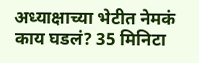अध्याक्षाच्या भेटीत नेमकं काय घडलं? 35 मिनिटा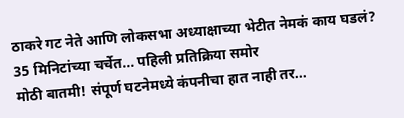ठाकरे गट नेते आणि लोकसभा अध्याक्षाच्या भेटीत नेमकं काय घडलं? 35 मिनिटांच्या चर्चेत... पहिली प्रतिक्रिया समोर
मोठी बातमी! संपूर्ण घटनेमध्ये कंपनीचा हात नाही तर...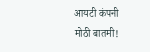आयटी कंपनी
मोठी बातमी!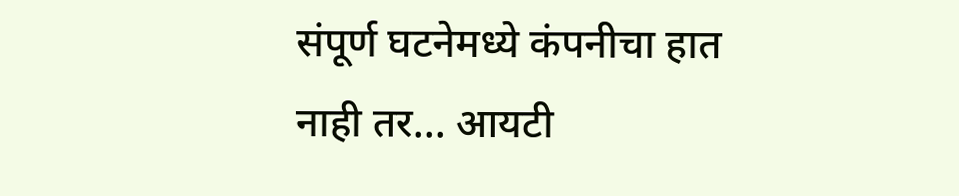संपूर्ण घटनेमध्ये कंपनीचा हात नाही तर... आयटी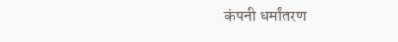कंपनी धर्मांतरण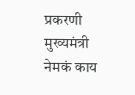प्रकरणी मुख्यमंत्री नेमकं काय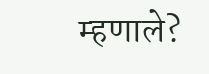म्हणाले?